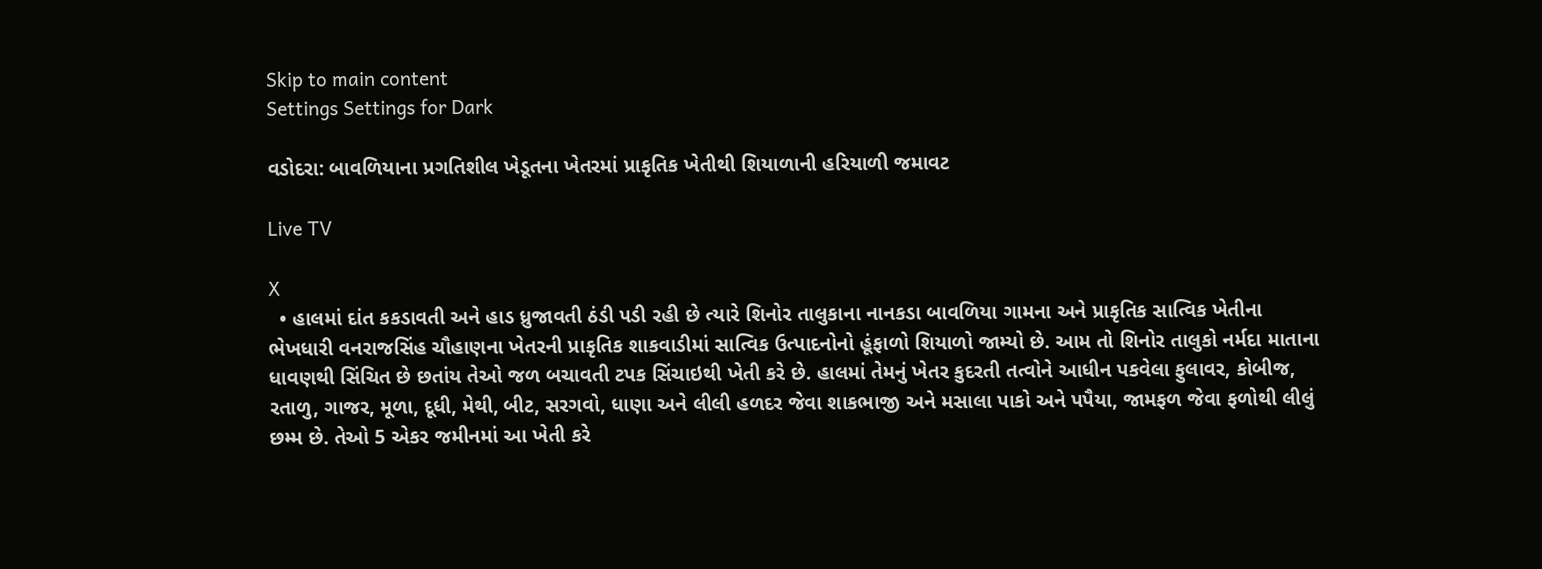Skip to main content
Settings Settings for Dark

વડોદરા: બાવળિયાના પ્રગતિશીલ ખેડૂતના ખેતરમાં પ્રાકૃતિક ખેતીથી શિયાળાની હરિયાળી જમાવટ

Live TV

X
  • હાલમાં દાંત કકડાવતી અને હાડ ધ્રુજાવતી ઠંડી પડી રહી છે ત્યારે શિનોર તાલુકાના નાનકડા બાવળિયા ગામના અને પ્રાકૃતિક સાત્વિક ખેતીના ભેખધારી વનરાજસિંહ ચૌહાણના ખેતરની પ્રાકૃતિક શાકવાડીમાં સાત્વિક ઉત્પાદનોનો હૂંફાળો શિયાળો જામ્યો છે. આમ તો શિનોર તાલુકો નર્મદા માતાના ધાવણથી સિંચિત છે છતાંય તેઓ જળ બચાવતી ટપક સિંચાઇથી ખેતી કરે છે. હાલમાં તેમનું ખેતર કુદરતી તત્વોને આધીન પકવેલા ફુલાવર, કોબીજ, રતાળુ, ગાજર, મૂળા, દૂધી, મેથી, બીટ, સરગવો, ધાણા અને લીલી હળદર જેવા શાકભાજી અને મસાલા પાકો અને પપૈયા, જામફળ જેવા ફળોથી લીલું છમ્મ છે. તેઓ 5 એકર જમીનમાં આ ખેતી કરે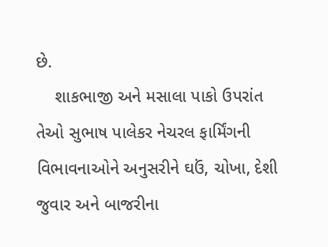છે.
    શાકભાજી અને મસાલા પાકો ઉપરાંત તેઓ સુભાષ પાલેકર નેચરલ ફાર્મિંગની વિભાવનાઓને અનુસરીને ઘઉં, ચોખા, દેશી જુવાર અને બાજરીના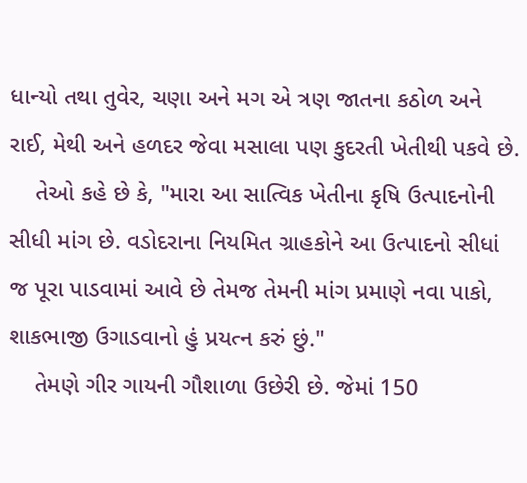ધાન્યો તથા તુવેર, ચણા અને મગ એ ત્રણ જાતના કઠોળ અને રાઈ, મેથી અને હળદર જેવા મસાલા પણ કુદરતી ખેતીથી પકવે છે.
    તેઓ કહે છે કે, "મારા આ સાત્વિક ખેતીના કૃષિ ઉત્પાદનોની સીધી માંગ છે. વડોદરાના નિયમિત ગ્રાહકોને આ ઉત્પાદનો સીધાં જ પૂરા પાડવામાં આવે છે તેમજ તેમની માંગ પ્રમાણે નવા પાકો, શાકભાજી ઉગાડવાનો હું પ્રયત્ન કરું છું."
    તેમણે ગીર ગાયની ગૌશાળા ઉછેરી છે. જેમાં 150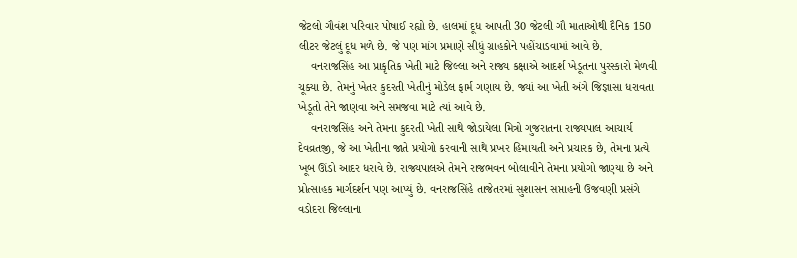જેટલો ગૌવંશ પરિવાર પોષાઈ રહ્યો છે. હાલમાં દૂધ આપતી 30 જેટલી ગૌ માતાઓથી દૈનિક 150 લીટર જેટલું દૂધ મળે છે. જે પણ માંગ પ્રમાણે સીધું ગ્રાહકોને પહોંચાડવામાં આવે છે.
    વનરાજસિંહ આ પ્રાકૃતિક ખેતી માટે જિલ્લા અને રાજ્ય કક્ષાએ આદર્શ ખેડૂતના પુરસ્કારો મેળવી ચૂક્યા છે. તેમનું ખેતર કુદરતી ખેતીનું મોડેલ ફાર્મ ગણાય છે. જ્યાં આ ખેતી અંગે જિજ્ઞાસા ધરાવતા ખેડૂતો તેને જાણવા અને સમજવા માટે ત્યાં આવે છે.
    વનરાજસિંહ અને તેમના કુદરતી ખેતી સાથે જોડાયેલા મિત્રો ગુજરાતના રાજ્યપાલ આચાર્ય દેવવ્રતજી, જે આ ખેતીના જાતે પ્રયોગો કરવાની સાથે પ્રખર હિમાયતી અને પ્રચારક છે, તેમના પ્રત્યે ખૂબ ઊંડો આદર ધરાવે છે. રાજ્યપાલએ તેમને રાજભવન બોલાવીને તેમના પ્રયોગો જાણ્યા છે અને પ્રોત્સાહક માર્ગદર્શન પણ આપ્યું છે. વનરાજસિંહે તાજેતરમાં સુશાસન સપ્તાહની ઉજવણી પ્રસંગે વડોદરા જિલ્લાના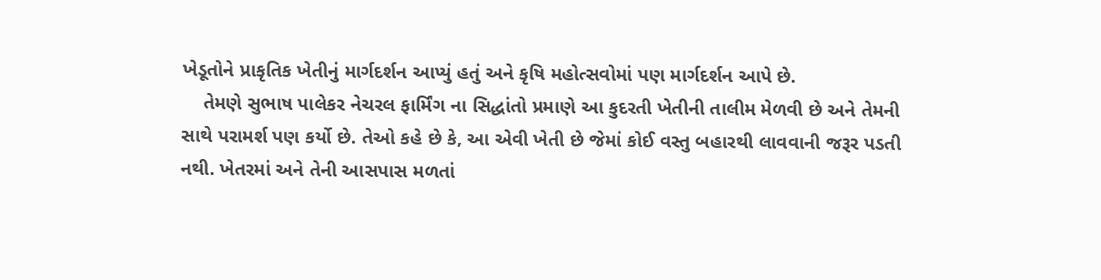ખેડૂતોને પ્રાકૃતિક ખેતીનું માર્ગદર્શન આપ્યું હતું અને કૃષિ મહોત્સવોમાં પણ માર્ગદર્શન આપે છે.
    તેમણે સુભાષ પાલેકર નેચરલ ફાર્મિંગ ના સિદ્ધાંતો પ્રમાણે આ કુદરતી ખેતીની તાલીમ મેળવી છે અને તેમની સાથે પરામર્શ પણ કર્યો છે. તેઓ કહે છે કે, આ એવી ખેતી છે જેમાં કોઈ વસ્તુ બહારથી લાવવાની જરૂર પડતી નથી. ખેતરમાં અને તેની આસપાસ મળતાં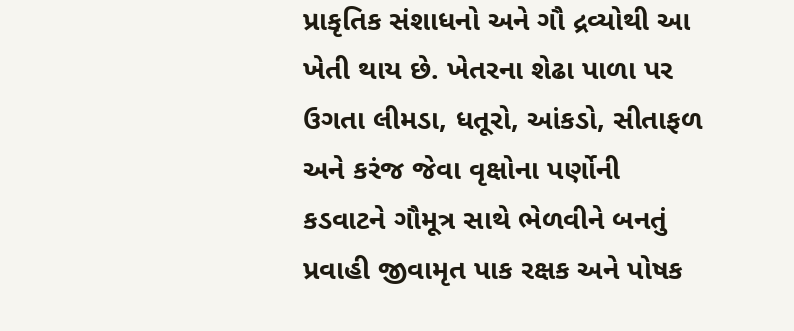પ્રાકૃતિક સંશાધનો અને ગૌ દ્રવ્યોથી આ ખેતી થાય છે. ખેતરના શેઢા પાળા પર ઉગતા લીમડા, ધતૂરો, આંકડો, સીતાફળ અને કરંજ જેવા વૃક્ષોના પર્ણોની કડવાટને ગૌમૂત્ર સાથે ભેળવીને બનતું પ્રવાહી જીવામૃત પાક રક્ષક અને પોષક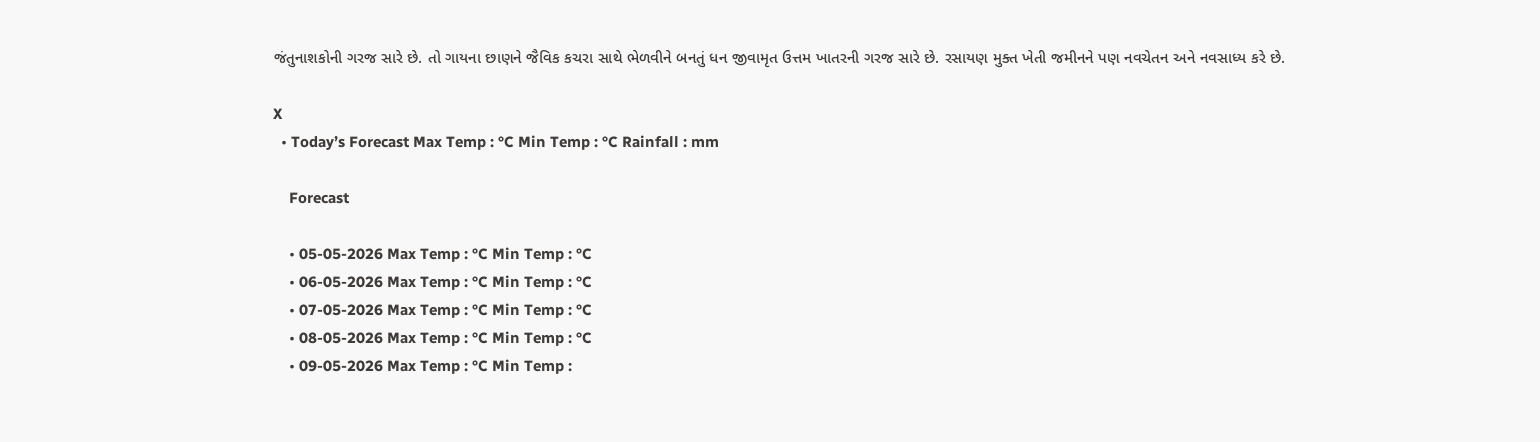જંતુનાશકોની ગરજ સારે છે. તો ગાયના છાણને જૈવિક કચરા સાથે ભેળવીને બનતું ધન જીવામૃત ઉત્તમ ખાતરની ગરજ સારે છે. રસાયણ મુક્ત ખેતી જમીનને પણ નવચેતન અને નવસાધ્ય કરે છે.

X
  • Today’s Forecast Max Temp : °C Min Temp : °C Rainfall : mm

    Forecast

    • 05-05-2026 Max Temp : °C Min Temp : °C
    • 06-05-2026 Max Temp : °C Min Temp : °C
    • 07-05-2026 Max Temp : °C Min Temp : °C
    • 08-05-2026 Max Temp : °C Min Temp : °C
    • 09-05-2026 Max Temp : °C Min Temp :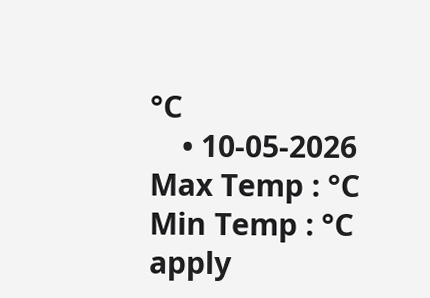°C
    • 10-05-2026 Max Temp : °C Min Temp : °C
apply